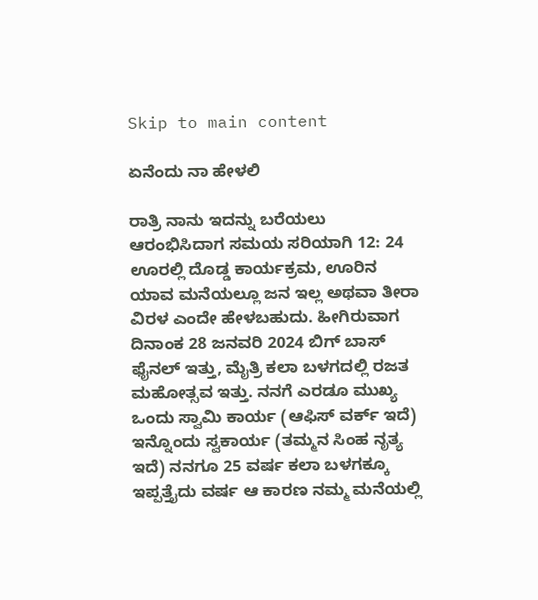Skip to main content

ಏನೆಂದು ನಾ ಹೇಳಲಿ

ರಾತ್ರಿ ನಾನು ಇದನ್ನು ಬರೆಯಲು ಆರಂಭಿಸಿದಾಗ ಸಮಯ ಸರಿಯಾಗಿ 12: 24 ಊರಲ್ಲಿ ದೊಡ್ಡ ಕಾರ್ಯಕ್ರಮ, ಊರಿನ ಯಾವ ಮನೆಯಲ್ಲೂ ಜನ ಇಲ್ಲ ಅಥವಾ ತೀರಾ ವಿರಳ ಎಂದೇ ಹೇಳಬಹುದು. ಹೀಗಿರುವಾಗ ದಿನಾಂಕ 28 ಜನವರಿ 2024 ಬಿಗ್ ಬಾಸ್ ಫೈನಲ್ ಇತ್ತು, ಮೈತ್ರಿ ಕಲಾ ಬಳಗದಲ್ಲಿ ರಜತ ಮಹೋತ್ಸವ ಇತ್ತು. ನನಗೆ ಎರಡೂ ಮುಖ್ಯ ಒಂದು ಸ್ವಾಮಿ ಕಾರ್ಯ (ಆಫಿಸ್ ವರ್ಕ್ ಇದೆ) ಇನ್ನೊಂದು ಸ್ವಕಾರ್ಯ (ತಮ್ಮನ ಸಿಂಹ ನೃತ್ಯ ಇದೆ) ನನಗೂ 25 ವರ್ಷ ಕಲಾ ಬಳಗಕ್ಕೂ ಇಪ್ಪತ್ತೈದು ವರ್ಷ ಆ ಕಾರಣ ನಮ್ಮ ಮನೆಯಲ್ಲಿ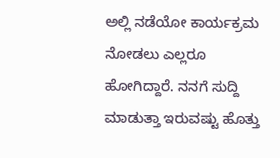ಅಲ್ಲಿ ನಡೆಯೋ ಕಾರ್ಯಕ್ರಮ ನೋಡಲು ಎಲ್ಲರೂ ಹೋಗಿದ್ದಾರೆ. ನನಗೆ ಸುದ್ದಿ ಮಾಡುತ್ತಾ ಇರುವಷ್ಟು ಹೊತ್ತು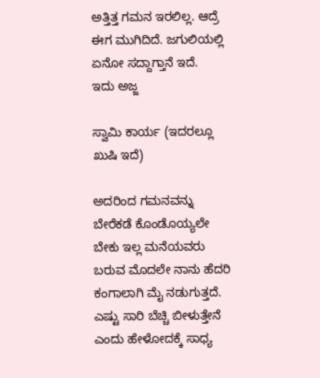ಅತ್ತಿತ್ತ ಗಮನ ಇರಲಿಲ್ಲ. ಆದ್ರೆ ಈಗ ಮುಗಿದಿದೆ. ಜಗುಲಿಯಲ್ಲಿ ಏನೋ ಸದ್ದಾಗ್ತಾನೆ ಇದೆ.
ಇದು ಅಜ್ಜ

ಸ್ವಾಮಿ‌ ಕಾರ್ಯ (ಇದರಲ್ಲೂ ಖುಷಿ ಇದೆ)

ಅದರಿಂದ ಗಮನವನ್ನು ಬೇರೆಕಡೆ ಕೊಂಡೊಯ್ಯಲೇ ಬೇಕು ಇಲ್ಲ ಮನೆಯವರು ಬರುವ ಮೊದಲೇ ನಾನು ಹೆದರಿ ಕಂಗಾಲಾಗಿ ಮೈ ನಡುಗುತ್ತದೆ. ಎಷ್ಟು ಸಾರಿ ಬೆಚ್ಚಿ ಬೀಳುತ್ತೇನೆ ಎಂದು ಹೇಳೋದಕ್ಕೆ ಸಾಧ್ಯ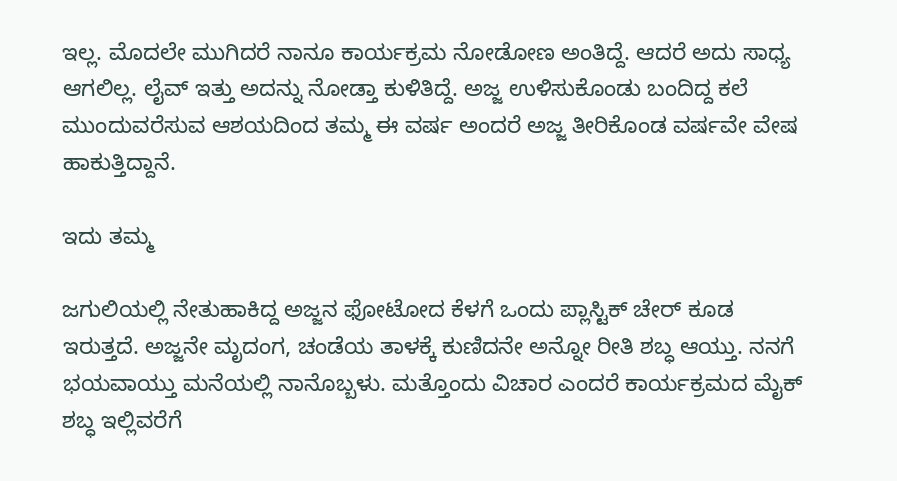ಇಲ್ಲ. ಮೊದಲೇ ಮುಗಿದರೆ ನಾನೂ ಕಾರ್ಯಕ್ರಮ ನೋಡೋಣ ಅಂತಿದ್ದೆ. ಆದರೆ ಅದು ಸಾಧ್ಯ ಆಗಲಿಲ್ಲ. ಲೈವ್ ಇತ್ತು ಅದನ್ನು ನೋಡ್ತಾ ಕುಳಿತಿದ್ದೆ. ಅಜ್ಜ ಉಳಿಸುಕೊಂಡು ಬಂದಿದ್ದ ಕಲೆ ಮುಂದುವರೆಸುವ ಆಶಯದಿಂದ ತಮ್ಮ ಈ ವರ್ಷ ಅಂದರೆ ಅಜ್ಜ ತೀರಿಕೊಂಡ ವರ್ಷವೇ ವೇಷ ಹಾಕುತ್ತಿದ್ದಾನೆ.

ಇದು ತಮ್ಮ

ಜಗುಲಿಯಲ್ಲಿ ನೇತುಹಾಕಿದ್ದ ಅಜ್ಜನ ಫೋಟೋದ ಕೆಳಗೆ ಒಂದು ಪ್ಲಾಸ್ಟಿಕ್ ಚೇರ್ ಕೂಡ ಇರುತ್ತದೆ. ಅಜ್ಜನೇ ಮೃದಂಗ, ಚಂಡೆಯ ತಾಳಕ್ಕೆ ಕುಣಿದನೇ ಅನ್ನೋ ರೀತಿ ಶಬ್ಧ ಆಯ್ತು. ನನಗೆ ಭಯವಾಯ್ತು ಮನೆಯಲ್ಲಿ ನಾನೊಬ್ಬಳು. ಮತ್ತೊಂದು ವಿಚಾರ ಎಂದರೆ ಕಾರ್ಯಕ್ರಮದ ಮೈಕ್ ಶಬ್ಧ ಇಲ್ಲಿವರೆಗೆ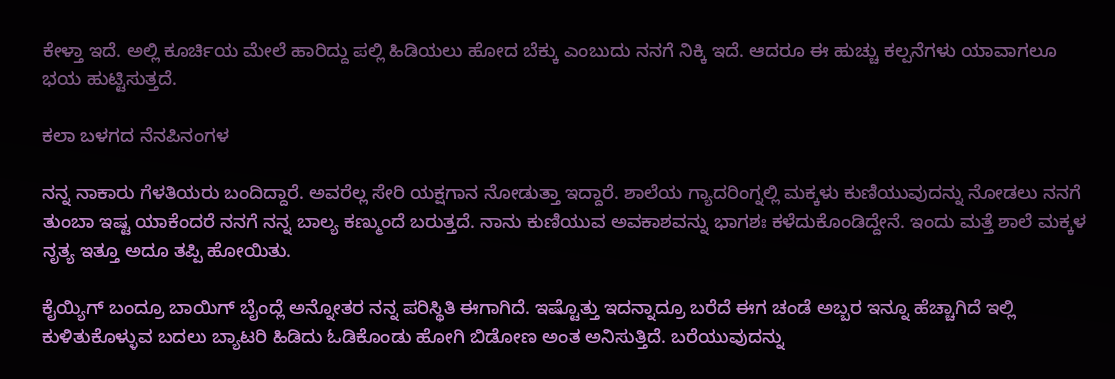ಕೇಳ್ತಾ ಇದೆ. ಅಲ್ಲಿ ಕೂರ್ಚಿಯ ಮೇಲೆ ಹಾರಿದ್ದು ಪಲ್ಲಿ ಹಿಡಿಯಲು ಹೋದ ಬೆಕ್ಕು ಎಂಬುದು ನನಗೆ ನಿಕ್ಕಿ ಇದೆ. ಆದರೂ ಈ ಹುಚ್ಚು ಕಲ್ಪನೆಗಳು ಯಾವಾಗಲೂ ಭಯ ಹುಟ್ಟಿಸುತ್ತದೆ.

ಕಲಾ ಬಳಗದ ನೆನಪಿನಂಗಳ

ನನ್ನ ನಾಕಾರು ಗೆಳತಿಯರು ಬಂದಿದ್ದಾರೆ. ಅವರೆಲ್ಲ ಸೇರಿ ಯಕ್ಷಗಾನ ನೋಡುತ್ತಾ ಇದ್ದಾರೆ. ಶಾಲೆಯ ಗ್ಯಾದರಿಂಗ್ನಲ್ಲಿ ಮಕ್ಕಳು ಕುಣಿಯುವುದನ್ನು ನೋಡಲು ನನಗೆ ತುಂಬಾ ಇಷ್ಟ ಯಾಕೆಂದರೆ ನನಗೆ ನನ್ನ ಬಾಲ್ಯ ಕಣ್ಮುಂದೆ ಬರುತ್ತದೆ. ನಾನು ಕುಣಿಯುವ ಅವಕಾಶವನ್ನು ಭಾಗಶಃ ಕಳೆದುಕೊಂಡಿದ್ದೇನೆ. ಇಂದು ಮತ್ತೆ ಶಾಲೆ ಮಕ್ಕಳ ನೃತ್ಯ ಇತ್ತೂ ಅದೂ ತಪ್ಪಿ ಹೋಯಿತು.

ಕೈಯ್ಯಿಗ್ ಬಂದ್ರೂ ಬಾಯಿಗ್ ಬೈಂದ್ಲೆ ಅನ್ನೋತರ ನನ್ನ ಪರಿಸ್ಥಿತಿ ಈಗಾಗಿದೆ. ಇಷ್ಟೊತ್ತು ಇದನ್ನಾದ್ರೂ ಬರೆದೆ ಈಗ ಚಂಡೆ ಅಬ್ಬರ ಇನ್ನೂ ಹೆಚ್ಚಾಗಿದೆ ಇಲ್ಲಿ ಕುಳಿತುಕೊಳ್ಳುವ ಬದಲು ಬ್ಯಾಟರಿ ಹಿಡಿದು ಓಡಿಕೊಂಡು ಹೋಗಿ ಬಿಡೋಣ ಅಂತ ಅನಿಸುತ್ತಿದೆ. ಬರೆಯುವುದನ್ನು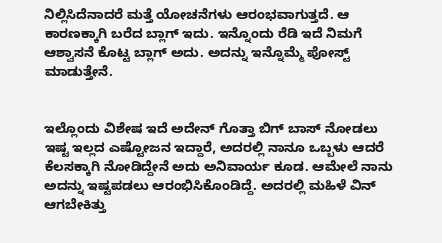ನಿಲ್ಲಿಸಿದೆನಾದರೆ ಮತ್ತೆ ಯೋಚನೆಗಳು ಆರಂಭವಾಗುತ್ತದೆ. ಆ ಕಾರಣಕ್ಕಾಗಿ ಬರೆದ ಬ್ಲಾಗ್ ಇದು. ಇನ್ನೊಂದು ರೆಡಿ ಇದೆ ನಿಮಗೆ ಆಶ್ವಾಸನೆ ಕೊಟ್ಟ ಬ್ಲಾಗ್ ಅದು. ಅದನ್ನು ಇನ್ನೊಮ್ಮೆ ಪೋಸ್ಟ್ ಮಾಡುತ್ತೇನೆ.


ಇಲ್ಲೊಂದು ವಿಶೇಷ ಇದೆ ಅದೇನ್ ಗೊತ್ತಾ ಬಿಗ್ ಬಾಸ್ ನೋಡಲು ಇಷ್ಟ ಇಲ್ಲದ ಎಷ್ಟೋಜನ ಇದ್ದಾರೆ, ಅದರಲ್ಲಿ ನಾನೂ ಒಬ್ಬಳು ಆದರೆ ಕೆಲಸಕ್ಕಾಗಿ ನೋಡಿದ್ದೇನೆ ಅದು ಅನಿವಾರ್ಯ ಕೂಡ. ಆಮೇಲೆ ನಾನು ಅದನ್ನು ಇಷ್ಟಪಡಲು ಆರಂಭಿಸಿಕೊಂಡಿದ್ದೆ. ಅದರಲ್ಲಿ ಮಹಿಳೆ ವಿನ್ ಆಗಬೇಕಿತ್ತು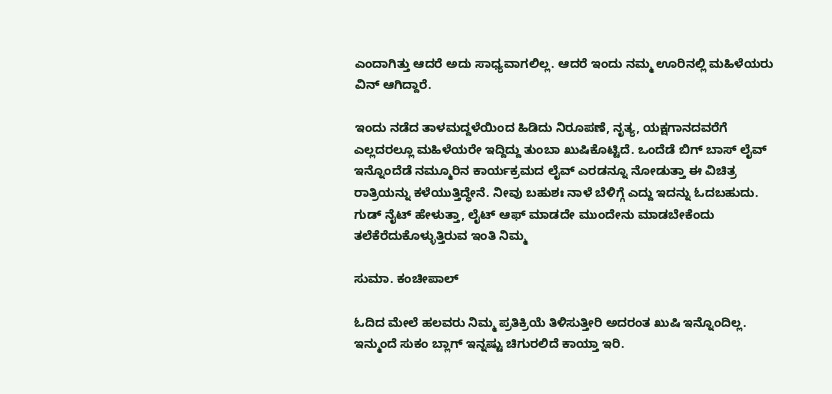ಎಂದಾಗಿತ್ತು ಆದರೆ ಅದು ಸಾಧ್ಯವಾಗಲಿಲ್ಲ. ಆದರೆ ಇಂದು ನಮ್ಮ ಊರಿನಲ್ಲಿ ಮಹಿಳೆಯರು ವಿನ್ ಆಗಿದ್ದಾರೆ.

ಇಂದು ನಡೆದ ತಾಳಮದ್ದಳೆಯಿಂದ ಹಿಡಿದು ನಿರೂಪಣೆ, ನೃತ್ಯ, ಯಕ್ಷಗಾನದವರೆಗೆ ಎಲ್ಲದರಲ್ಲೂ ಮಹಿಳೆಯರೇ ಇದ್ದಿದ್ದು ತುಂಬಾ ಖುಷಿಕೊಟ್ಟಿದೆ. ಒಂದೆಡೆ ಬಿಗ್ ಬಾಸ್ ಲೈವ್ ಇನ್ನೊಂದೆಡೆ ನಮ್ಮೂರಿನ ಕಾರ್ಯಕ್ರಮದ ಲೈವ್ ಎರಡನ್ನೂ ನೋಡುತ್ತಾ ಈ ವಿಚಿತ್ರ ರಾತ್ರಿಯನ್ನು ಕಳೆಯುತ್ತಿದ್ಧೇನೆ. ನೀವು ಬಹುಶಃ ನಾಳೆ ಬೆಳಿಗ್ಗೆ ಎದ್ದು ಇದನ್ನು ಓದಬಹುದು.
ಗುಡ್ ನೈಟ್ ಹೇಳುತ್ತಾ, ಲೈಟ್ ಆಫ್ ಮಾಡದೇ ಮುಂದೇನು ಮಾಡಬೇಕೆಂದು ತಲೆಕೆರೆದುಕೊಳ್ಳುತ್ತಿರುವ ಇಂತಿ ನಿಮ್ಮ

ಸುಮಾ. ಕಂಚೀಪಾಲ್

ಓದಿದ ಮೇಲೆ ಹಲವರು ನಿಮ್ಮ ಪ್ರತಿಕ್ರಿಯೆ ತಿಳಿಸುತ್ತೀರಿ ಅದರಂತ ಖುಷಿ ಇನ್ನೊಂದಿಲ್ಲ. ಇನ್ಮುಂದೆ ಸುಕಂ ಬ್ಲಾಗ್ ಇನ್ನಷ್ಟು ಚಿಗುರಲಿದೆ ಕಾಯ್ತಾ ಇರಿ.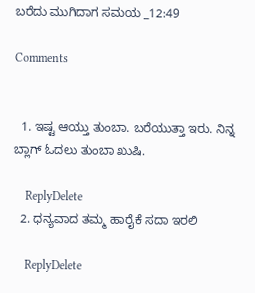ಬರೆದು ಮುಗಿದಾಗ ಸಮಯ _12:49

Comments


  1. ಇಷ್ಟ ಆಯ್ತು ತುಂಬಾ. ಬರೆಯುತ್ತಾ ಇರು. ನಿನ್ನ ಬ್ಲಾಗ್ ಓದಲು ತುಂಬಾ ಖುಷಿ.

    ReplyDelete
  2. ಧನ್ಯವಾದ ತಮ್ಮ‌ ಹಾರೈಕೆ ಸದಾ ಇರಲಿ

    ReplyDelete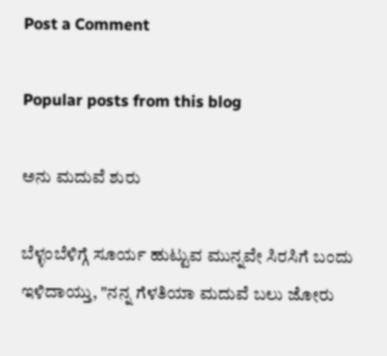Post a Comment

Popular posts from this blog

ಅನು ಮದುವೆ ಶುರು

ಬೆಳ್ಳಂಬೆಳಿಗ್ಗೆ ಸೂರ್ಯ ಹುಟ್ಟುವ ಮುನ್ನವೇ ಸಿರಸಿಗೆ ಬಂದು ಇಳಿದಾಯ್ತು, "ನನ್ನ ಗೆಳತಿಯಾ ಮದುವೆ ಬಲು ಜೋರು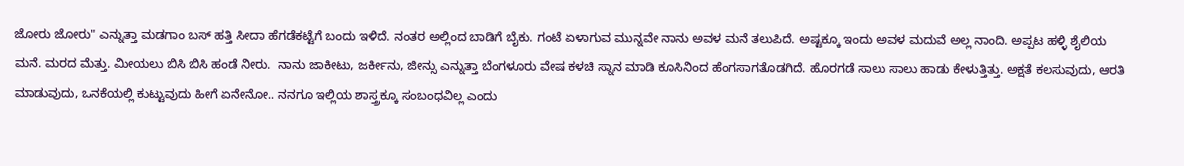ಜೋರು ಜೋರು" ಎನ್ನುತ್ತಾ ಮಡಗಾಂ ಬಸ್ ಹತ್ತಿ ಸೀದಾ ಹೆಗಡೆಕಟ್ಟೆಗೆ ಬಂದು ಇಳಿದೆ. ನಂತರ ಅಲ್ಲಿಂದ ಬಾಡಿಗೆ ಬೈಕು. ಗಂಟೆ ಏಳಾಗುವ ಮುನ್ನವೇ ನಾನು ಅವಳ ಮನೆ ತಲುಪಿದೆ. ಅಷ್ಟಕ್ಕೂ ಇಂದು ಅವಳ ಮದುವೆ ಅಲ್ಲ ನಾಂದಿ. ಅಪ್ಪಟ ಹಳ್ಳಿ ಶೈಲಿಯ ಮನೆ. ಮರದ ಮೆತ್ತು. ಮೀಯಲು ಬಿಸಿ ಬಿಸಿ ಹಂಡೆ ನೀರು.  ನಾನು ಜಾಕೀಟು, ಜರ್ಕೀನು, ಜೀನ್ಸು ಎನ್ನುತ್ತಾ ಬೆಂಗಳೂರು ವೇಷ ಕಳಚಿ ಸ್ನಾನ ಮಾಡಿ ಕೂಸಿನಿಂದ ಹೆಂಗಸಾಗತೊಡಗಿದೆ. ಹೊರಗಡೆ ಸಾಲು ಸಾಲು ಹಾಡು ಕೇಳುತ್ತಿತ್ತು. ಅಕ್ಷತೆ ಕಲಸುವುದು, ಆರತಿ ಮಾಡುವುದು, ಒನಕೆಯಲ್ಲಿ ಕುಟ್ಟುವುದು ಹೀಗೆ ಏನೇನೋ.. ನನಗೂ ಇಲ್ಲಿಯ ಶಾಸ್ತ್ರಕ್ಕೂ ಸಂಬಂಧವಿಲ್ಲ ಎಂದು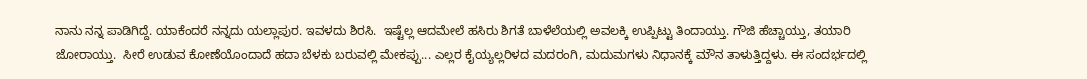ನಾನು ನನ್ನ ಪಾಡಿಗಿದ್ದೆ. ಯಾಕೆಂದರೆ ನನ್ನದು ಯಲ್ಲಾಪುರ. ಇವಳದು ಶಿರಸಿ.  ಇಷ್ಟೆಲ್ಲ ಆದಮೇಲೆ ಹಸಿರು ಶಿಗತೆ ಬಾಳೆಲೆಯಲ್ಲಿ ಅವಲಕ್ಕಿ ಉಪ್ಪಿಟ್ಟು ತಿಂದಾಯ್ತು. ಗೌಜಿ ಹೆಚ್ಚಾಯ್ತು, ತಯಾರಿ ಜೋರಾಯ್ತು.  ಸೀರೆ ಉಡುವ ಕೋಣೆಯೊಂದಾದೆ ಹದಾ ಬೆಳಕು ಬರುವಲ್ಲಿ ಮೇಕಪ್ಪು... ಎಲ್ಲರ ಕೈಯ್ಯಲ್ಲರಿಳದ ಮದರಂಗಿ, ಮದುಮಗಳು ನಿಧಾನಕ್ಕೆ ಮೌನ ತಾಳುತ್ತಿದ್ದಳು. ಈ ಸಂದರ್ಭದಲ್ಲಿ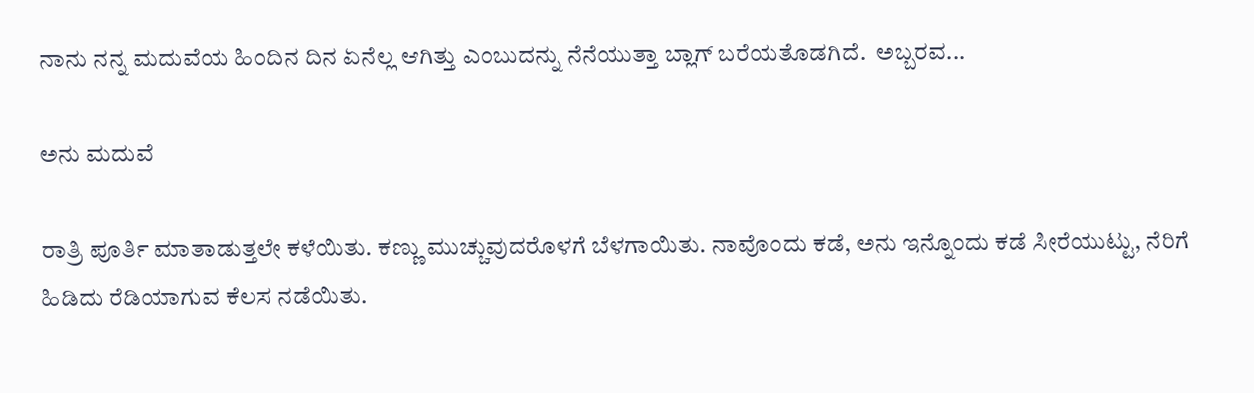ನಾನು ನನ್ನ ಮದುವೆಯ ಹಿಂದಿನ ದಿನ ಏನೆಲ್ಲ ಆಗಿತ್ತು ಎಂಬುದನ್ನು ನೆನೆಯುತ್ತಾ ಬ್ಲಾಗ್ ಬರೆಯತೊಡಗಿದೆ.  ಅಬ್ಬರವ...

ಅನು ಮದುವೆ

ರಾತ್ರಿ ಪೂರ್ತಿ ಮಾತಾಡುತ್ತಲೇ ಕಳೆಯಿತು. ಕಣ್ಣು ಮುಚ್ಚುವುದರೊಳಗೆ ಬೆಳಗಾಯಿತು. ನಾವೊಂದು ಕಡೆ, ಅನು ಇನ್ನೊಂದು ಕಡೆ ಸೀರೆಯುಟ್ಟು, ನೆರಿಗೆ ಹಿಡಿದು ರೆಡಿಯಾಗುವ ಕೆಲಸ ನಡೆಯಿತು.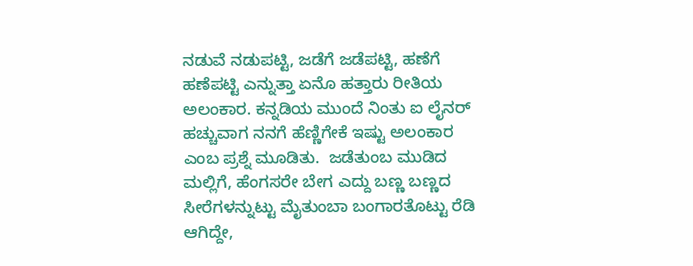ನಡುವೆ ನಡುಪಟ್ಟಿ, ಜಡೆಗೆ ಜಡೆಪಟ್ಟಿ, ಹಣೆಗೆ ಹಣೆಪಟ್ಟಿ ಎನ್ನುತ್ತಾ ಏನೊ ಹತ್ತಾರು ರೀತಿಯ ಅಲಂಕಾರ. ಕನ್ನಡಿಯ ಮುಂದೆ ನಿಂತು ಐ ಲೈನರ್ ಹಚ್ಚುವಾಗ ನನಗೆ ಹೆಣ್ಣಿಗೇಕೆ ಇಷ್ಟು ಅಲಂಕಾರ ಎಂಬ ಪ್ರಶ್ನೆ ಮೂಡಿತು.  ಜಡೆತುಂಬ ಮುಡಿದ ಮಲ್ಲಿಗೆ, ಹೆಂಗಸರೇ ಬೇಗ ಎದ್ದು ಬಣ್ಣ ಬಣ್ಣದ ಸೀರೆಗಳನ್ನುಟ್ಟು ಮೈತುಂಬಾ ಬಂಗಾರತೊಟ್ಟು ರೆಡಿ ಆಗಿದ್ದೇ,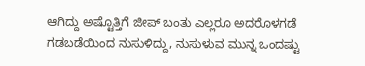ಆಗಿದ್ದು ಅಷ್ಟೊತ್ತಿಗೆ ಜೀಪ್ ಬಂತು ಎಲ್ಲರೂ ಅದರೊಳಗಡೆ ಗಡಬಡೆಯಿಂದ ನುಸುಳಿದ್ದು, ನುಸುಳುವ ಮುನ್ನ ಒಂದಷ್ಟು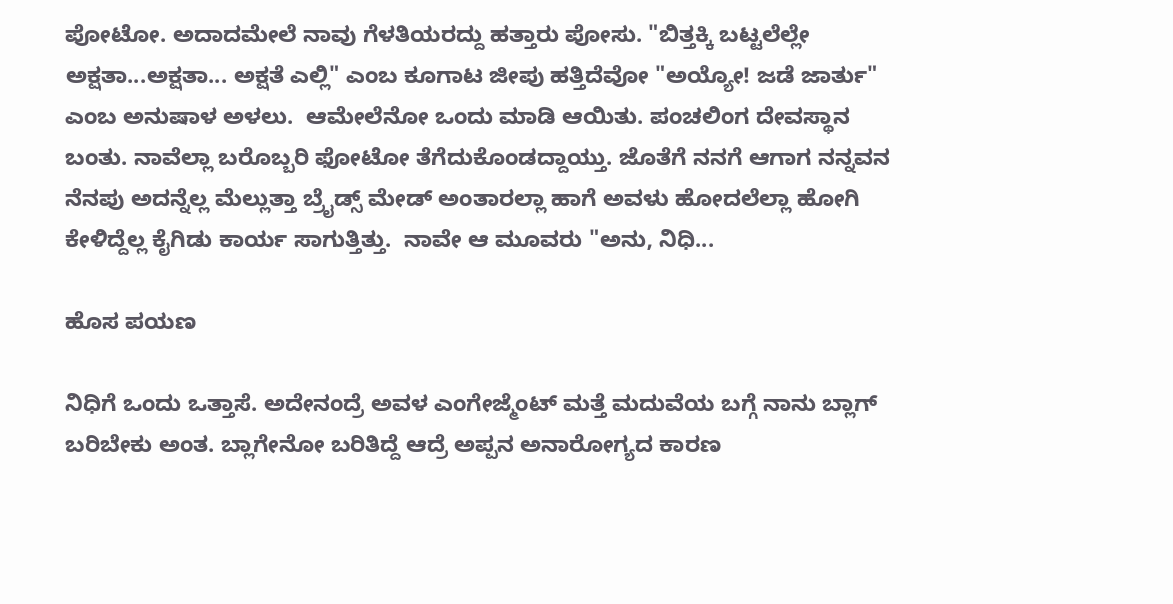ಪೋಟೋ. ಅದಾದಮೇಲೆ ನಾವು ಗೆಳತಿಯರದ್ದು ಹತ್ತಾರು ಪೋಸು. "ಬಿತ್ತಕ್ಕಿ ಬಟ್ಟಲೆಲ್ಲೇ ಅಕ್ಷತಾ...ಅಕ್ಷತಾ... ಅಕ್ಷತೆ ಎಲ್ಲಿ" ಎಂಬ ಕೂಗಾಟ ಜೀಪು ಹತ್ತಿದೆವೋ "ಅಯ್ಯೋ! ಜಡೆ ಜಾರ್ತು" ಎಂಬ ಅನುಷಾಳ ಅಳಲು.  ಆಮೇಲೆನೋ ಒಂದು ಮಾಡಿ ಆಯಿತು. ಪಂಚಲಿಂಗ ದೇವಸ್ಥಾನ ಬಂತು. ನಾವೆಲ್ಲಾ ಬರೊಬ್ಬರಿ ಫೋಟೋ ತೆಗೆದುಕೊಂಡದ್ದಾಯ್ತು. ಜೊತೆಗೆ ನನಗೆ ಆಗಾಗ ನನ್ನವನ ನೆನಪು ಅದನ್ನೆಲ್ಲ ಮೆಲ್ಲುತ್ತಾ ಬ್ರೈಡ್ಸ್ ಮೇಡ್ ಅಂತಾರಲ್ಲಾ ಹಾಗೆ ಅವಳು ಹೋದಲೆಲ್ಲಾ ಹೋಗಿ ಕೇಳಿದ್ದೆಲ್ಲ ಕೈಗಿಡು ಕಾರ್ಯ ಸಾಗುತ್ತಿತ್ತು.  ನಾವೇ ಆ ಮೂವರು "ಅನು, ನಿಧಿ...

ಹೊಸ ಪಯಣ

ನಿಧಿಗೆ ಒಂದು ಒತ್ತಾಸೆ. ಅದೇನಂದ್ರೆ ಅವಳ ಎಂಗೇಜ್ಮೆಂಟ್‌ ಮತ್ತೆ ಮದುವೆಯ ಬಗ್ಗೆ ನಾನು ಬ್ಲಾಗ್‌ ಬರಿಬೇಕು ಅಂತ. ಬ್ಲಾಗೇನೋ ಬರಿತಿದ್ದೆ ಆದ್ರೆ ಅಪ್ಪನ ಅನಾರೋಗ್ಯದ ಕಾರಣ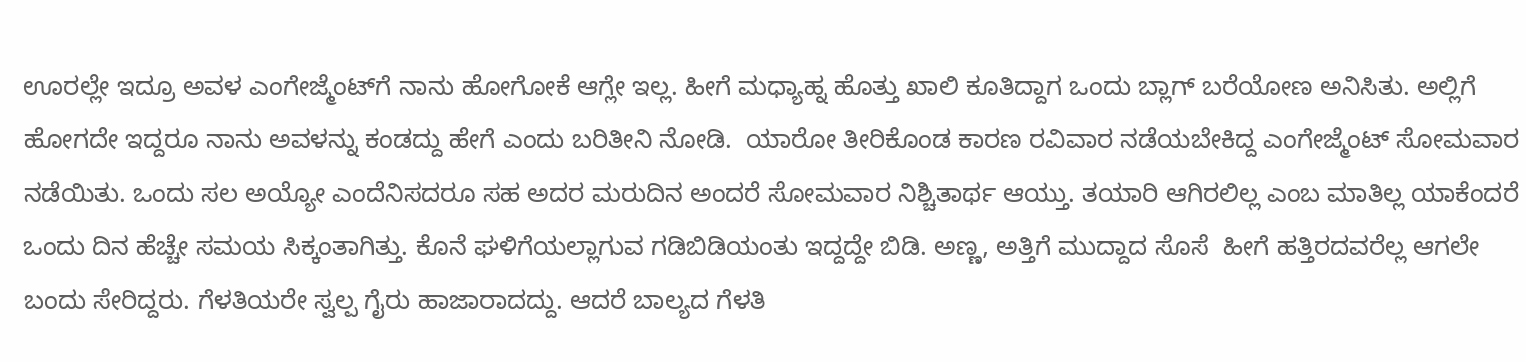ಊರಲ್ಲೇ ಇದ್ರೂ ಅವಳ ಎಂಗೇಜ್ಮೆಂಟ್‌ಗೆ ನಾನು ಹೋಗೋಕೆ ಆಗ್ಲೇ ಇಲ್ಲ. ಹೀಗೆ ಮಧ್ಯಾಹ್ನ ಹೊತ್ತು ಖಾಲಿ ಕೂತಿದ್ದಾಗ ಒಂದು ಬ್ಲಾಗ್‌ ಬರೆಯೋಣ ಅನಿಸಿತು. ಅಲ್ಲಿಗೆ ಹೋಗದೇ ಇದ್ದರೂ ನಾನು ಅವಳನ್ನು ಕಂಡದ್ದು ಹೇಗೆ ಎಂದು ಬರಿತೀನಿ ನೋಡಿ.  ಯಾರೋ ತೀರಿಕೊಂಡ ಕಾರಣ ರವಿವಾರ ನಡೆಯಬೇಕಿದ್ದ ಎಂಗೇಜ್ಮೆಂಟ್‌ ಸೋಮವಾರ ನಡೆಯಿತು. ಒಂದು ಸಲ ಅಯ್ಯೋ ಎಂದೆನಿಸದರೂ ಸಹ ಅದರ ಮರುದಿನ ಅಂದರೆ ಸೋಮವಾರ ನಿಶ್ಚಿತಾರ್ಥ ಆಯ್ತು. ತಯಾರಿ ಆಗಿರಲಿಲ್ಲ ಎಂಬ ಮಾತಿಲ್ಲ ಯಾಕೆಂದರೆ ಒಂದು ದಿನ ಹೆಚ್ಚೇ ಸಮಯ ಸಿಕ್ಕಂತಾಗಿತ್ತು. ಕೊನೆ ಘಳಿಗೆಯಲ್ಲಾಗುವ ಗಡಿಬಿಡಿಯಂತು ಇದ್ದದ್ದೇ ಬಿಡಿ. ಅಣ್ಣ, ಅತ್ತಿಗೆ ಮುದ್ದಾದ ಸೊಸೆ  ಹೀಗೆ ಹತ್ತಿರದವರೆಲ್ಲ ಆಗಲೇ ಬಂದು ಸೇರಿದ್ದರು. ಗೆಳತಿಯರೇ ಸ್ವಲ್ಪ ಗೈರು ಹಾಜಾರಾದದ್ದು. ಆದರೆ ಬಾಲ್ಯದ ಗೆಳತಿ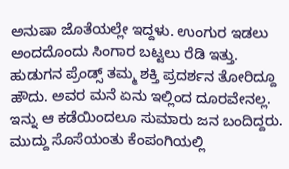ಅನುಷಾ ಜೊತೆಯಲ್ಲೇ ಇದ್ದಳು. ಉಂಗುರ ಇಡಲು ಅಂದದೊಂದು ಸಿಂಗಾರ ಬಟ್ಟಲು ರೆಡಿ ಇತ್ತು. ಹುಡುಗನ ಪ್ರೆಂಡ್ಸ್‌ ತಮ್ಮ ಶಕ್ತಿ ಪ್ರದರ್ಶನ ತೋರಿದ್ದೂ ಹೌದು. ಅವರ ಮನೆ ಏನು ಇಲ್ಲಿಂದ ದೂರವೇನಲ್ಲ.  ಇನ್ನು ಆ ಕಡೆಯಿಂದಲೂ ಸುಮಾರು ಜನ ಬಂದಿದ್ದರು. ಮುದ್ದು ಸೊಸೆಯಂತು ಕೆಂಪಂಗಿಯಲ್ಲಿ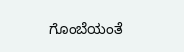ಗೊಂಬೆಯಂತೆ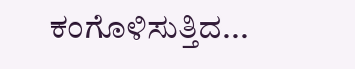ಕಂಗೊಳಿಸುತ್ತಿದ...